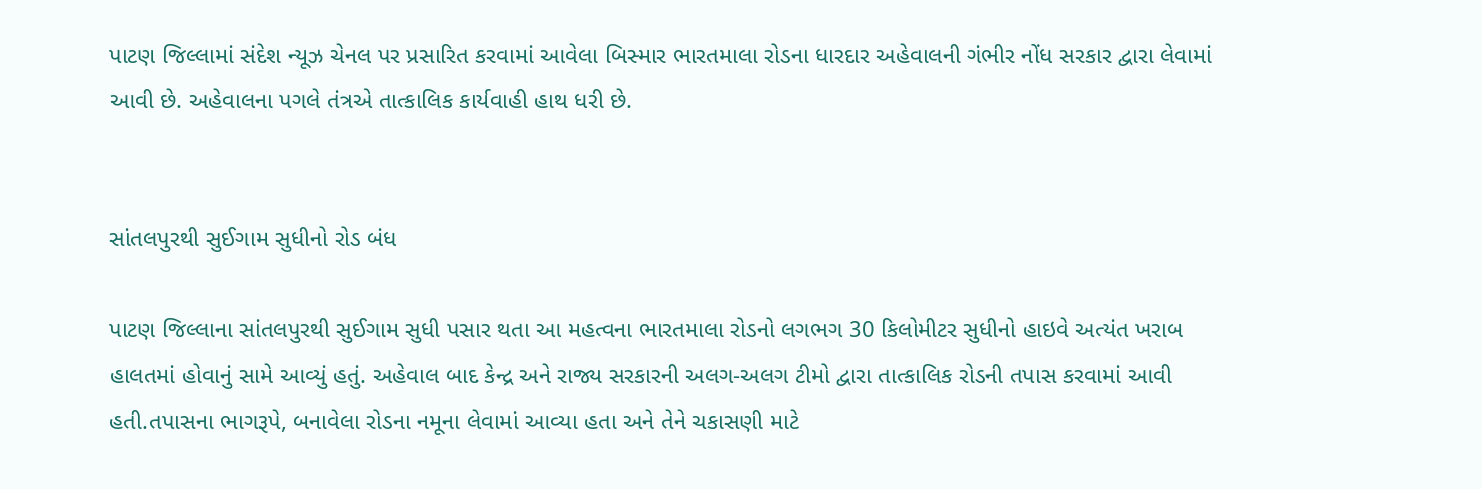પાટણ જિલ્લામાં સંદેશ ન્યૂઝ ચેનલ પર પ્રસારિત કરવામાં આવેલા બિસ્માર ભારતમાલા રોડના ધારદાર અહેવાલની ગંભીર નોંધ સરકાર દ્વારા લેવામાં આવી છે. અહેવાલના પગલે તંત્રએ તાત્કાલિક કાર્યવાહી હાથ ધરી છે.


સાંતલપુરથી સુઈગામ સુધીનો રોડ બંધ

પાટણ જિલ્લાના સાંતલપુરથી સુઈગામ સુધી પસાર થતા આ મહત્વના ભારતમાલા રોડનો લગભગ 30 કિલોમીટર સુધીનો હાઇવે અત્યંત ખરાબ હાલતમાં હોવાનું સામે આવ્યું હતું. અહેવાલ બાદ કેન્દ્ર અને રાજ્ય સરકારની અલગ-અલગ ટીમો દ્વારા તાત્કાલિક રોડની તપાસ કરવામાં આવી હતી.તપાસના ભાગરૂપે, બનાવેલા રોડના નમૂના લેવામાં આવ્યા હતા અને તેને ચકાસણી માટે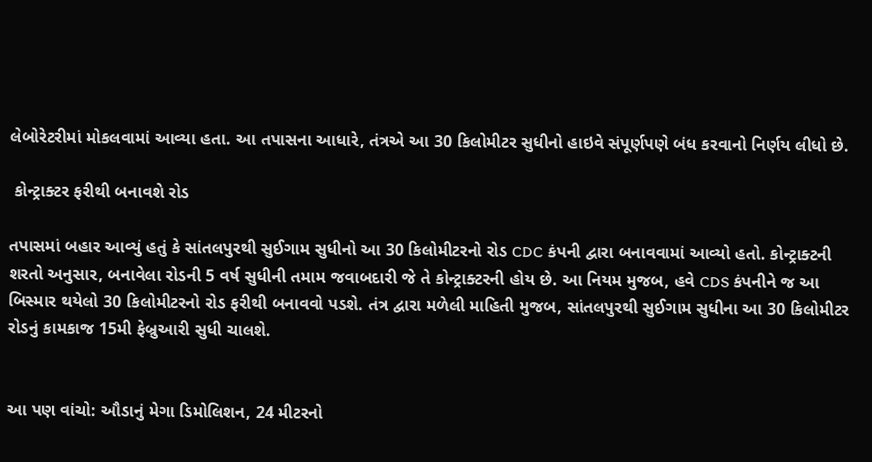લેબોરેટરીમાં મોકલવામાં આવ્યા હતા. આ તપાસના આધારે, તંત્રએ આ 30 કિલોમીટર સુધીનો હાઇવે સંપૂર્ણપણે બંધ કરવાનો નિર્ણય લીધો છે.

 કોન્ટ્રાક્ટર ફરીથી બનાવશે રોડ

તપાસમાં બહાર આવ્યું હતું કે સાંતલપુરથી સુઈગામ સુધીનો આ 30 કિલોમીટરનો રોડ CDC કંપની દ્વારા બનાવવામાં આવ્યો હતો. કોન્ટ્રાક્ટની શરતો અનુસાર, બનાવેલા રોડની 5 વર્ષ સુધીની તમામ જવાબદારી જે તે કોન્ટ્રાક્ટરની હોય છે. આ નિયમ મુજબ, હવે CDS કંપનીને જ આ બિસ્માર થયેલો 30 કિલોમીટરનો રોડ ફરીથી બનાવવો પડશે. તંત્ર દ્વારા મળેલી માહિતી મુજબ, સાંતલપુરથી સુઈગામ સુધીના આ 30 કિલોમીટર રોડનું કામકાજ 15મી ફેબ્રુઆરી સુધી ચાલશે.


આ પણ વાંચો: ઔડાનું મેગા ડિમોલિશન, 24 મીટરનો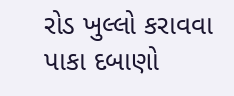રોડ ખુલ્લો કરાવવા પાકા દબાણો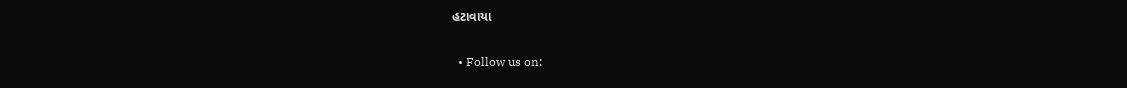હટાવાયા

  • Follow us on: